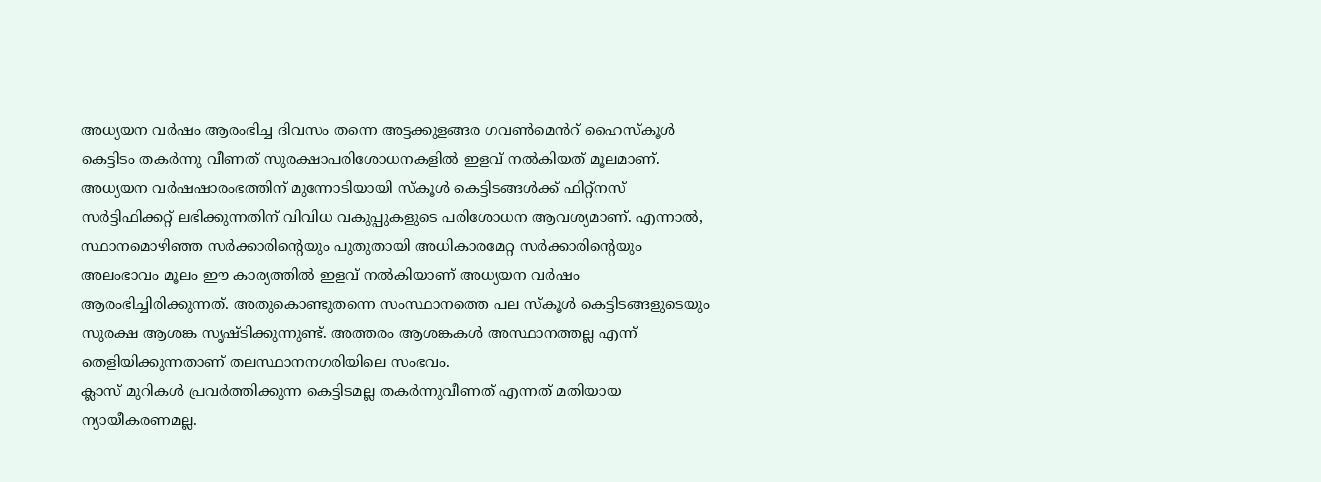അധ്യയന വർഷം ആരംഭിച്ച ദിവസം തന്നെ അട്ടക്കുളങ്ങര ഗവൺമെൻറ് ഹൈസ്കൂൾ കെട്ടിടം തകർന്നു വീണത് സുരക്ഷാപരിശോധനകളിൽ ഇളവ് നൽകിയത് മൂലമാണ്. അധ്യയന വർഷഷാരംഭത്തിന് മുന്നോടിയായി സ്കൂൾ കെട്ടിടങ്ങൾക്ക് ഫിറ്റ്നസ് സർട്ടിഫിക്കറ്റ് ലഭിക്കുന്നതിന് വിവിധ വകുപ്പുകളുടെ പരിശോധന ആവശ്യമാണ്. എന്നാൽ, സ്ഥാനമൊഴിഞ്ഞ സർക്കാരിന്റെയും പുതുതായി അധികാരമേറ്റ സർക്കാരിന്റെയും അലംഭാവം മൂലം ഈ കാര്യത്തിൽ ഇളവ് നൽകിയാണ് അധ്യയന വർഷം ആരംഭിച്ചിരിക്കുന്നത്. അതുകൊണ്ടുതന്നെ സംസ്ഥാനത്തെ പല സ്കൂൾ കെട്ടിടങ്ങളുടെയും സുരക്ഷ ആശങ്ക സൃഷ്ടിക്കുന്നുണ്ട്. അത്തരം ആശങ്കകൾ അസ്ഥാനത്തല്ല എന്ന് തെളിയിക്കുന്നതാണ് തലസ്ഥാനനഗരിയിലെ സംഭവം.
ക്ലാസ് മുറികൾ പ്രവർത്തിക്കുന്ന കെട്ടിടമല്ല തകർന്നുവീണത് എന്നത് മതിയായ ന്യായീകരണമല്ല.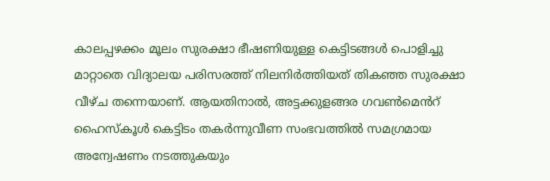കാലപ്പഴക്കം മൂലം സുരക്ഷാ ഭീഷണിയുള്ള കെട്ടിടങ്ങൾ പൊളിച്ചു മാറ്റാതെ വിദ്യാലയ പരിസരത്ത് നിലനിർത്തിയത് തികഞ്ഞ സുരക്ഷാ വീഴ്ച തന്നെയാണ്. ആയതിനാൽ, അട്ടക്കുളങ്ങര ഗവൺമെൻറ് ഹൈസ്കൂൾ കെട്ടിടം തകർന്നുവീണ സംഭവത്തിൽ സമഗ്രമായ അന്വേഷണം നടത്തുകയും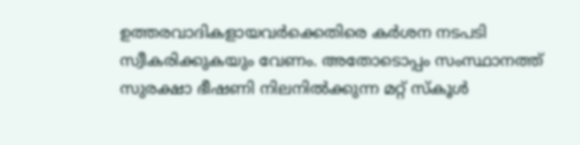ഉത്തരവാദികളായവർക്കെതിരെ കർശന നടപടി സ്വീകരിക്കുകയും വേണം. അതോടൊപ്പം സംസ്ഥാനത്ത് സുരക്ഷാ ഭീഷണി നിലനിൽക്കുന്ന മറ്റ് സ്കൂൾ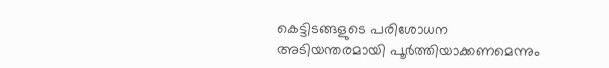കെട്ടിടങ്ങളുടെ പരിശോധന അടിയന്തരമായി പൂർത്തിയാക്കണമെന്നും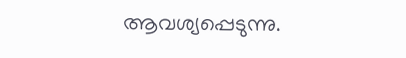ആവശ്യപ്പെടുന്നു.